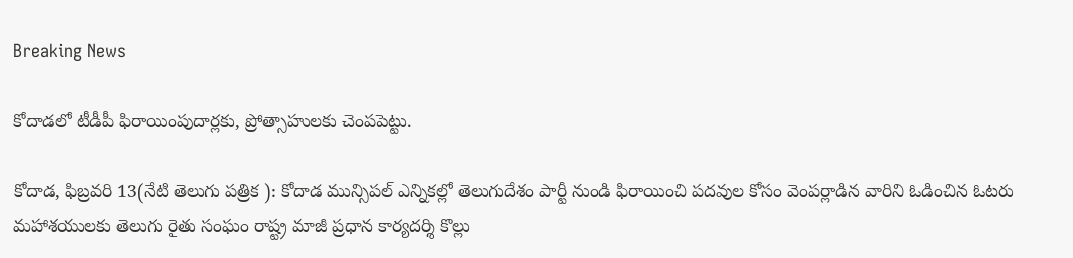Breaking News

కోదాడలో టీడీపీ ఫిరాయింపుదార్లకు, ప్రోత్సాహులకు చెంపపెట్టు.

కోదాడ, ఫిబ్రవరి 13(నేటి తెలుగు పత్రిక ): కోదాడ మున్సిపల్ ఎన్నికల్లో తెలుగుదేశం పార్టీ నుండి ఫిరాయించి పదవుల కోసం వెంపర్లాడిన వారిని ఓడించిన ఓటరు మహాశయులకు తెలుగు రైతు సంఘం రాష్ట్ర మాజీ ప్రధాన కార్యదర్శి కొల్లు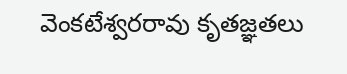వెంకటేశ్వరరావు కృతజ్ఞతలు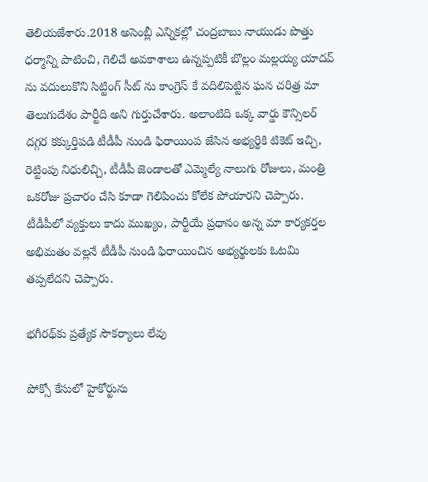తెలియజేశారు.2018 అసెంబ్లీ ఎన్నికల్లో చంద్రబాబు నాయుడు పొత్తు ధర్మాన్ని పాటించి, గెలిచే అవకాశాలు ఉన్నప్పటికీ బొల్లం మల్లయ్య యాదవ్ ను వదులుకొని సిట్టింగ్ సీట్ ను కాంగ్రెస్ కే వదిలిపెట్టిన ఘన చరిత్ర మా తెలుగుదేశం పార్టీది అని గుర్తుచేశారు. అలాంటిది ఒక్క వార్డు కౌన్సిలర్ దగ్గర కక్కుర్తిపడి టీడీపీ నుండి ఫిరాయింప జేసిన అభ్యర్థికి టికెట్ ఇచ్చి, రెట్టింపు నిధులిచ్చి, టీడీపీ జెండాలతో ఎమ్మెల్యే నాలుగు రోజులు, మంత్రి ఒకరోజు ప్రచారం చేసి కూడా గెలిపించు కోలేక పోయారని చెప్పారు.
టీడీపీలో వ్యక్తులు కాదు ముఖ్యం, పార్టీయే ప్రధానం అన్న మా కార్యకర్తల అభిమతం వల్లనే టీడీపీ నుండి ఫిరాయించిన అభ్యర్థులకు ఓటమి తప్పలేదని చెప్పారు.

భగీరథ్‌కు ప్రత్యేక సౌకర్యాలు లేవు

పోక్సో కేసులో హైకోర్టును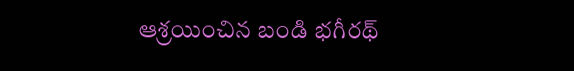ఆశ్రయించిన బండి భగీరథ్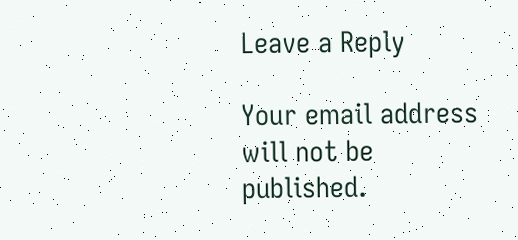Leave a Reply

Your email address will not be published.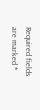Required fields are marked *